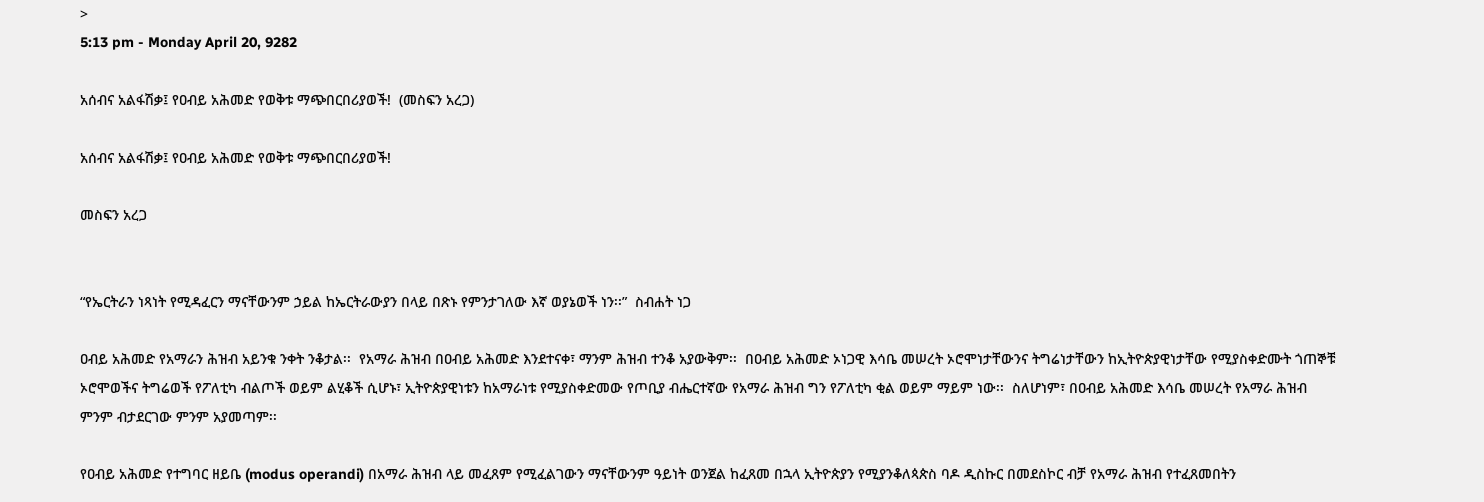>
5:13 pm - Monday April 20, 9282

አሰብና አልፋሽቃ፤ የዐብይ አሕመድ የወቅቱ ማጭበርበሪያወች!  (መስፍን አረጋ)

አሰብና አልፋሽቃ፤ የዐብይ አሕመድ የወቅቱ ማጭበርበሪያወች!

መስፍን አረጋ


“የኤርትራን ነጻነት የሚዳፈርን ማናቸውንም ኃይል ከኤርትራውያን በላይ በጽኑ የምንታገለው እኛ ወያኔወች ነን፡፡”  ስብሐት ነጋ

ዐብይ አሕመድ የአማራን ሕዝብ አይንቁ ንቀት ንቆታል፡፡  የአማራ ሕዝብ በዐብይ አሕመድ እንደተናቀ፣ ማንም ሕዝብ ተንቆ አያውቅም፡፡  በዐብይ አሕመድ ኦነጋዊ እሳቤ መሠረት ኦሮሞነታቸውንና ትግሬነታቸውን ከኢትዮጵያዊነታቸው የሚያስቀድሙት ጎጠኞቹ ኦሮሞወችና ትግሬወች የፖለቲካ ብልጦች ወይም ልሂቆች ሲሆኑ፣ ኢትዮጵያዊነቱን ከአማራነቱ የሚያስቀድመው የጦቢያ ብሔርተኛው የአማራ ሕዝብ ግን የፖለቲካ ቂል ወይም ማይም ነው፡፡  ስለሆነም፣ በዐብይ አሕመድ እሳቤ መሠረት የአማራ ሕዝብ ምንም ብታደርገው ምንም አያመጣም፡፡

የዐብይ አሕመድ የተግባር ዘይቤ (modus operandi) በአማራ ሕዝብ ላይ መፈጸም የሚፈልገውን ማናቸውንም ዓይነት ወንጀል ከፈጸመ በኋላ ኢትዮጵያን የሚያንቆለጳጵስ ባዶ ዲስኩር በመደስኮር ብቻ የአማራ ሕዝብ የተፈጸመበትን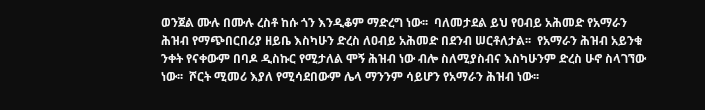ወንጀል ሙሉ በሙሉ ረስቶ ከሱ ጎን እንዲቆም ማድረግ ነው፡፡  ባለመታደል ይህ የዐብይ አሕመድ የአማራን ሕዝብ የማጭበርበሪያ ዘይቤ እስካሁን ድረስ ለዐብይ አሕመድ በደንብ ሠርቶለታል፡፡  የአማራን ሕዝብ አይንቁ ንቀት የናቀውም በባዶ ዲስኩር የሚታለል ሞኝ ሕዝብ ነው ብሎ ስለሚያስብና እስካሁንም ድረስ ሁኖ ስላገኘው ነው፡፡  ሾርት ሚመሪ እያለ የሚሳደበውም ሌላ ማንንም ሳይሆን የአማራን ሕዝብ ነው፡፡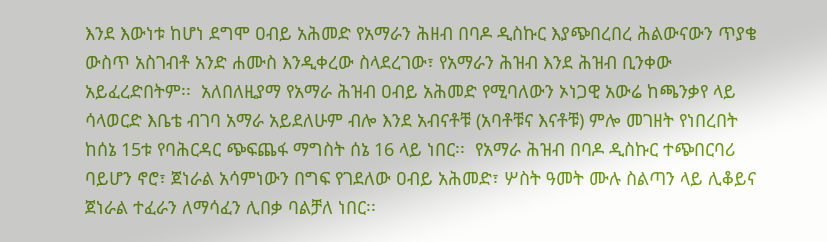እንደ እውነቱ ከሆነ ደግሞ ዐብይ አሕመድ የአማራን ሕዘብ በባዶ ዲስኩር እያጭበረበረ ሕልውናውን ጥያቄ ውስጥ አስገብቶ አንድ ሐሙስ እንዲቀረው ስላደረገው፣ የአማራን ሕዝብ እንደ ሕዝብ ቢንቀው አይፈረድበትም፡፡  አለበለዚያማ የአማራ ሕዝብ ዐብይ አሕመድ የሚባለውን ኦነጋዊ አውሬ ከጫንቃየ ላይ ሳላወርድ እቤቴ ብገባ አማራ አይደለሁም ብሎ እንደ አብናቶቹ (አባቶቹና እናቶቹ) ምሎ መገዘት የነበረበት ከሰኔ 15ቱ የባሕርዳር ጭፍጨፋ ማግስት ሰኔ 16 ላይ ነበር፡፡  የአማራ ሕዝብ በባዶ ዲስኩር ተጭበርባሪ ባይሆን ኖሮ፣ ጀነራል አሳምነውን በግፍ የገደለው ዐብይ አሕመድ፣ ሦስት ዓመት ሙሉ ስልጣን ላይ ሊቆይና ጀነራል ተፈራን ለማሳፈን ሊበቃ ባልቻለ ነበር፡፡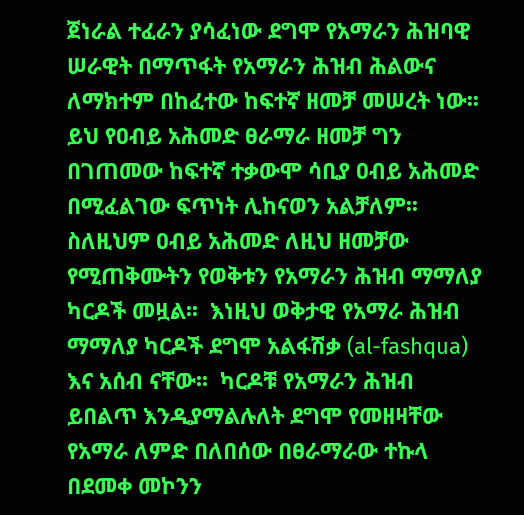ጀነራል ተፈራን ያሳፈነው ደግሞ የአማራን ሕዝባዊ ሠራዊት በማጥፋት የአማራን ሕዝብ ሕልውና ለማክተም በከፈተው ከፍተኛ ዘመቻ መሠረት ነው፡፡  ይህ የዐብይ አሕመድ ፀራማራ ዘመቻ ግን በገጠመው ከፍተኛ ተቃውሞ ሳቢያ ዐብይ አሕመድ በሚፈልገው ፍጥነት ሊከናወን አልቻለም፡፡  ስለዚህም ዐብይ አሕመድ ለዚህ ዘመቻው የሚጠቅሙትን የወቅቱን የአማራን ሕዝብ ማማለያ ካርዶች መዟል፡፡  እነዚህ ወቅታዊ የአማራ ሕዝብ ማማለያ ካርዶች ደግሞ አልፋሽቃ (al-fashqua) እና አሰብ ናቸው፡፡  ካርዶቹ የአማራን ሕዝብ ይበልጥ እንዲያማልሉለት ደግሞ የመዘዛቸው የአማራ ለምድ በለበሰው በፀራማራው ተኩላ በደመቀ መኮንን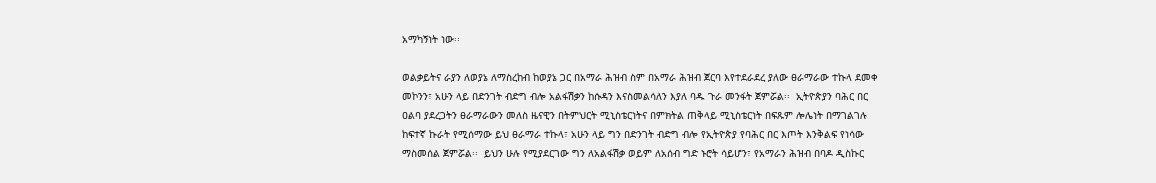አማካኝነት ነው፡፡

ወልቃይትና ራያን ለወያኔ ለማስረከብ ከወያኔ ጋር በአማራ ሕዝብ ስም በአማራ ሕዝብ ጀርባ እየተደራደረ ያለው ፀራማራው ተኩላ ደመቀ መኮንን፣ አሁን ላይ በድንገት ብድግ ብሎ አልፋሽቃን ከሱዳን እናስመልሳለን እያለ ባዱ ጉራ መንፋት ጀምሯል፡፡  ኢትዮጵያን ባሕር በር ዐልባ ያደረጋትን ፀራማራውን መለስ ዜናዊን በትምህርት ሚኒስቴርነትና በምክትል ጠቅላይ ሚኒስቴርነት በፍጹም ሎሌነት በማገልገሉ ከፍተኛ ኩራት የሚሰማው ይህ ፀራማራ ተኩላ፣ አሁን ላይ ግን በድንገት ብድግ ብሎ የኢትዮጵያ የባሕር በር እጦት እንቅልፍ የነሳው ማስመሰል ጀምሯል፡፡  ይህን ሁሉ የሚያደርገው ግን ለአልፋሽቃ ወይም ለአሰብ ግድ ኑሮት ሳይሆን፣ የአማራን ሕዝብ በባዶ ዲስኩር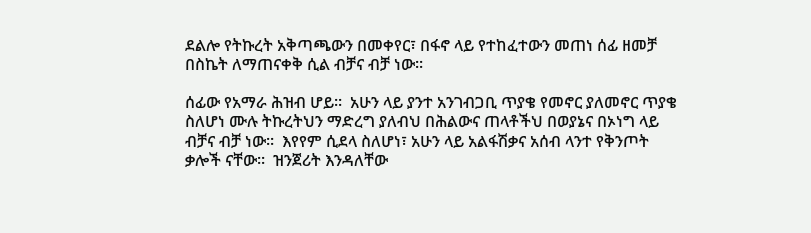ደልሎ የትኩረት አቅጣጫውን በመቀየር፣ በፋኖ ላይ የተከፈተውን መጠነ ሰፊ ዘመቻ በስኬት ለማጠናቀቅ ሲል ብቻና ብቻ ነው፡፡

ሰፊው የአማራ ሕዝብ ሆይ፡፡  አሁን ላይ ያንተ አንገብጋቢ ጥያቄ የመኖር ያለመኖር ጥያቄ ስለሆነ ሙሉ ትኩረትህን ማድረግ ያለብህ በሕልውና ጠላቶችህ በወያኔና በኦነግ ላይ ብቻና ብቻ ነው፡፡  እየየም ሲደላ ስለሆነ፣ አሁን ላይ አልፋሽቃና አሰብ ላንተ የቅንጦት ቃሎች ናቸው፡፡  ዝንጀሪት እንዳለቸው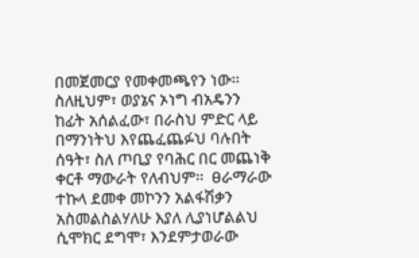በመጀመርያ የመቀመጫየን ነው፡፡  ስለዚህም፣ ወያኔና ኦነግ ብአዴንን ከፊት አሰልፈው፣ በራስህ ምድር ላይ በማንነትህ እየጨፈጨፉህ ባሉበት ሰዓት፣ ስለ ጦቢያ የባሕር በር መጨነቅ ቀርቶ ማውራት የለብህም፡፡  ፀራማራው ተኩላ ደመቀ መኮንን አልፋሽቃን አስመልስልሃለሁ እያለ ሊያነሆልልህ ሲሞክር ደግሞ፣ እንደምታወራው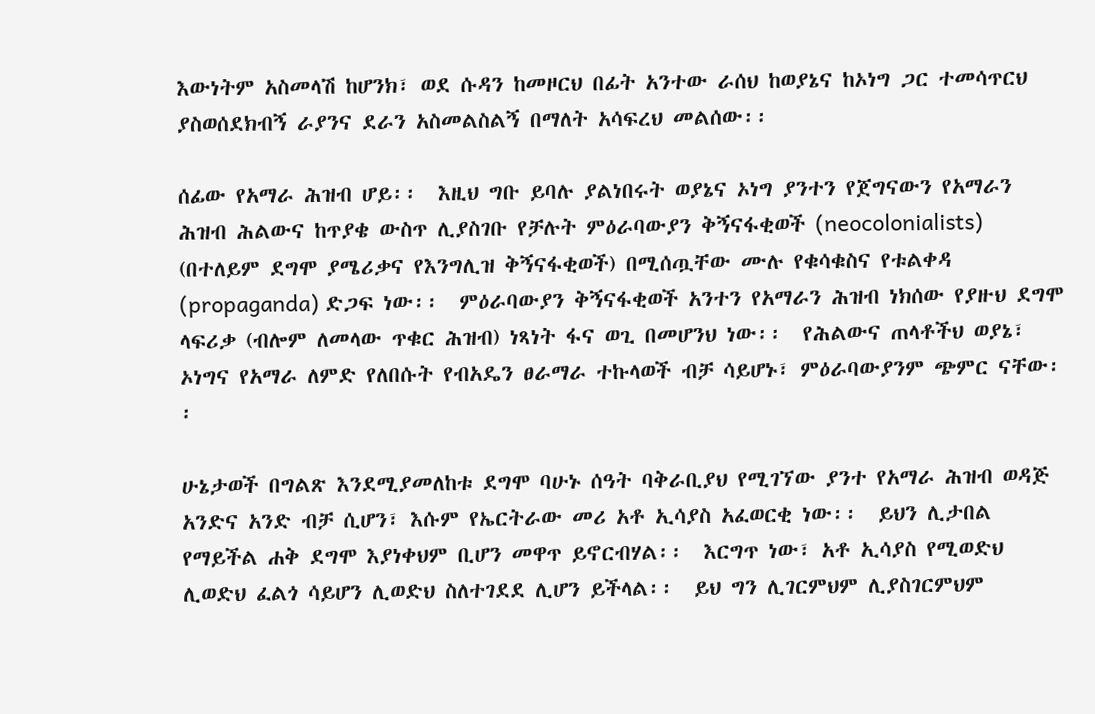እውነትም አስመላሽ ከሆንክ፣ ወደ ሱዳን ከመዞርህ በፊት አንተው ራሰህ ከወያኔና ከኦነግ ጋር ተመሳጥርህ ያስወሰደክብኝ ራያንና ደራን አስመልስልኝ በማለት አሳፍረህ መልሰው፡፡

ሰፊው የአማራ ሕዝብ ሆይ፡፡  እዚህ ግቡ ይባሉ ያልነበሩት ወያኔና ኦነግ ያንተን የጀግናውን የአማራን ሕዝብ ሕልውና ከጥያቄ ውስጥ ሊያስገቡ የቻሉት ምዕራባውያን ቅኝናፋቂወች (neocolonialists) (በተለይም ደግሞ ያሜሪቃና የእንግሊዝ ቅኝናፋቂወች) በሚሰጧቸው ሙሉ የቁሳቁስና የቱልቀዳ (propaganda) ድጋፍ ነው፡፡  ምዕራባውያን ቅኝናፋቂወች አንተን የአማራን ሕዝብ ነክሰው የያዙህ ደግሞ ላፍሪቃ (ብሎም ለመላው ጥቁር ሕዝብ) ነጻነት ፋና ወጊ በመሆንህ ነው፡፡  የሕልውና ጠላቶችህ ወያኔ፣ ኦነግና የአማራ ለምድ የለበሱት የብአዴን ፀራማራ ተኩላወች ብቻ ሳይሆኑ፣ ምዕራባውያንም ጭምር ናቸው፡፡

ሁኔታወች በግልጽ እንደሚያመለከቱ ደግሞ ባሁኑ ሰዓት ባቅራቢያህ የሚገኘው ያንተ የአማራ ሕዝብ ወዳጅ አንድና አንድ ብቻ ሲሆን፣ እሱም የኤርትራው መሪ አቶ ኢሳያስ አፈወርቂ ነው፡፡  ይህን ሊታበል የማይችል ሐቅ ደግሞ እያነቀህም ቢሆን መዋጥ ይኖርብሃል፡፡  እርግጥ ነው፣ አቶ ኢሳያስ የሚወድህ ሊወድህ ፈልጎ ሳይሆን ሊወድህ ስለተገደደ ሊሆን ይችላል፡፡  ይህ ግን ሊገርምህም ሊያስገርምህም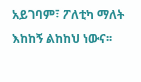አይገባም፣ ፖለቲካ ማለት እከከኝ ልከከህ ነውና፡፡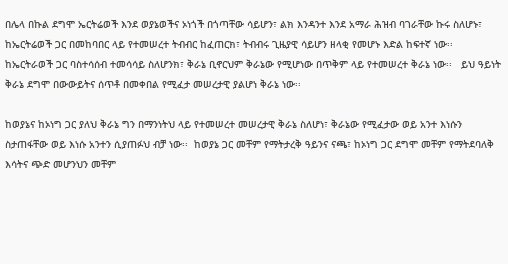በሌላ በኩል ደግሞ ኤርትሬወች እንደ ወያኔወችና ኦነጎች በጎጣቸው ሳይሆን፣ ልክ እንዳንተ እንደ አማራ ሕዝብ ባገራቸው ኩሩ ስለሆኑ፣ ከኤርትሬወች ጋር በመከባበር ላይ የተመሠረተ ትብብር ከፈጠርክ፣ ትብብሩ ጊዜያዊ ሳይሆን ዘላቂ የመሆኑ እድል ከፍተኛ ነው፡፡  ከኤርትራወች ጋር ባስተሳሰብ ተመሳሳይ ስለሆንክ፣ ቅራኔ ቢኖርህም ቅራኔው የሚሆነው በጥቅም ላይ የተመሠረተ ቅራኔ ነው፡፡   ይህ ዓይነት ቅራኔ ደግሞ በውውይትና ሰጥቶ በመቀበል የሚፈታ መሠረታዊ ያልሆነ ቅራኔ ነው፡፡

ከወያኔና ከኦነግ ጋር ያለህ ቅራኔ ግን በማንነትህ ላይ የተመሠረተ መሠረታዊ ቅራኔ ስለሆነ፣ ቅራኔው የሚፈታው ወይ አንተ እነሱን ስታጠፋቸው ወይ እነሱ አንተን ሲያጠፉህ ብቻ ነው፡፡  ከወያኔ ጋር መቸም የማትታረቅ ዓይንና ናጫ፣ ከኦነግ ጋር ደግሞ መቸም የማትደባለቅ እሳትና ጭድ መሆንህን መቸም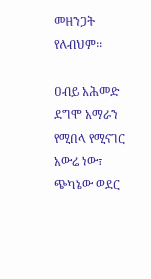መዘንጋት የለብህም፡፡

ዐብይ አሕመድ ደግሞ አማራን የሚበላ የሚናገር አውሬ ነው፣ ጭካኔው ወደር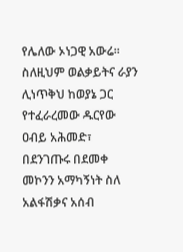የሌለው ኦነጋዊ አውሬ፡፡    ስለዚህም ወልቃይትና ራያን ሊነጥቅህ ከወያኔ ጋር የተፈራረመው ዱርየው ዐብይ አሕመድ፣ በደንገጡሩ በደመቀ መኮንን አማካኝነት ስለ አልፋሽቃና አሰብ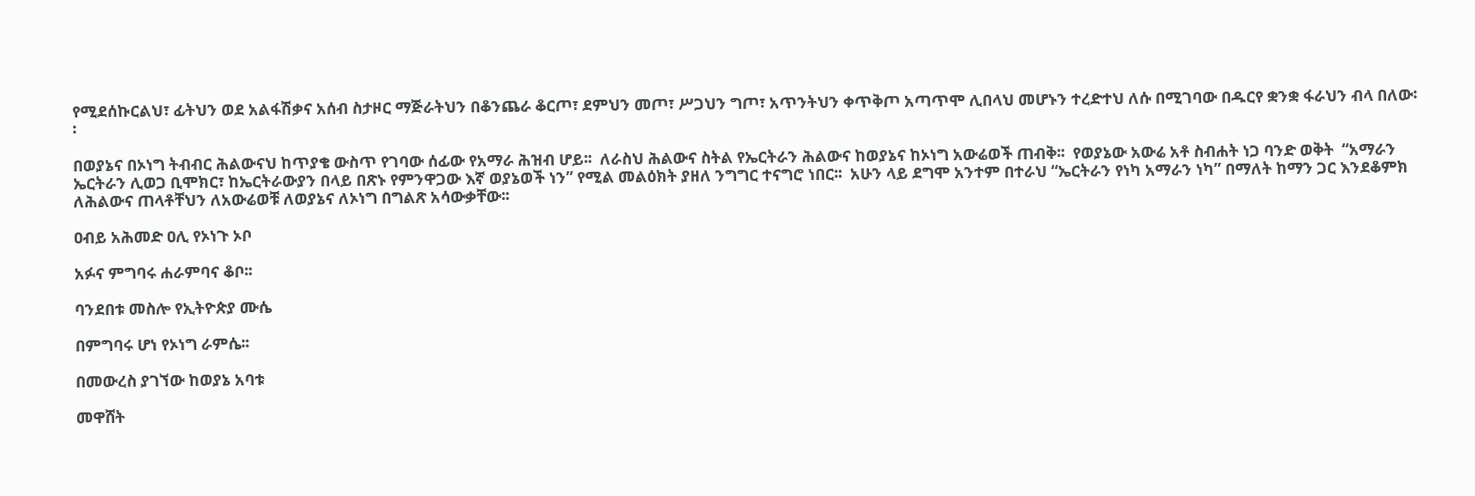የሚደሰኩርልህ፣ ፊትህን ወደ አልፋሽቃና አሰብ ስታዞር ማጅራትህን በቆንጨራ ቆርጦ፣ ደምህን መጦ፣ ሥጋህን ግጦ፣ አጥንትህን ቀጥቅጦ አጣጥሞ ሊበላህ መሆኑን ተረድተህ ለሱ በሚገባው በዱርየ ቋንቋ ፋራህን ብላ በለው፡፡

በወያኔና በኦነግ ትብብር ሕልውናህ ከጥያቄ ውስጥ የገባው ሰፊው የአማራ ሕዝብ ሆይ፡፡  ለራስህ ሕልውና ስትል የኤርትራን ሕልውና ከወያኔና ከኦነግ አውሬወች ጠብቅ፡፡  የወያኔው አውሬ አቶ ስብሐት ነጋ ባንድ ወቅት  “አማራን ኤርትራን ሊወጋ ቢሞክር፣ ከኤርትራውያን በላይ በጽኑ የምንዋጋው እኛ ወያኔወች ነን” የሚል መልዕክት ያዘለ ንግግር ተናግሮ ነበር፡፡  አሁን ላይ ደግሞ አንተም በተራህ “ኤርትራን የነካ አማራን ነካ” በማለት ከማን ጋር እንደቆምክ ለሕልውና ጠላቶቸህን ለአውሬወቹ ለወያኔና ለኦነግ በግልጽ አሳውቃቸው፡፡

ዐብይ አሕመድ ዐሊ የኦነጉ ኦቦ

አፉና ምግባሩ ሐራምባና ቆቦ፡፡

ባንደበቱ መስሎ የኢትዮጵያ ሙሴ

በምግባሩ ሆነ የኦነግ ራምሴ፡፡

በመውረስ ያገኘው ከወያኔ አባቱ

መዋሸት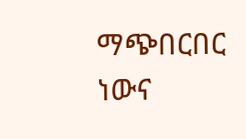ማጭበርበር ነውና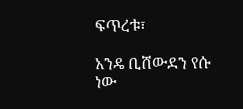ፍጥረቱ፣

አንዴ ቢሸውደን የሱ ነው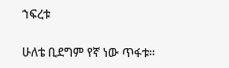ኀፍረቱ

ሁለቴ ቢደግም የኛ ነው ጥፋቱ፡፡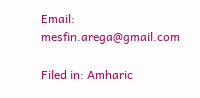Email:  mesfin.arega@gmail.com

Filed in: Amharic